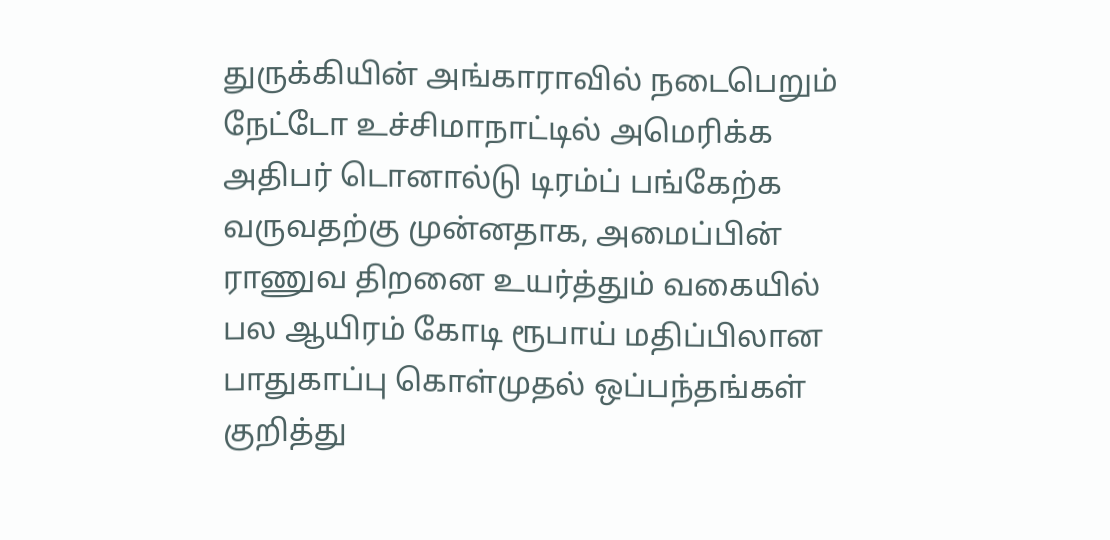துருக்கியின் அங்காராவில் நடைபெறும் நேட்டோ உச்சிமாநாட்டில் அமெரிக்க அதிபர் டொனால்டு டிரம்ப் பங்கேற்க வருவதற்கு முன்னதாக, அமைப்பின் ராணுவ திறனை உயர்த்தும் வகையில் பல ஆயிரம் கோடி ரூபாய் மதிப்பிலான பாதுகாப்பு கொள்முதல் ஒப்பந்தங்கள் குறித்து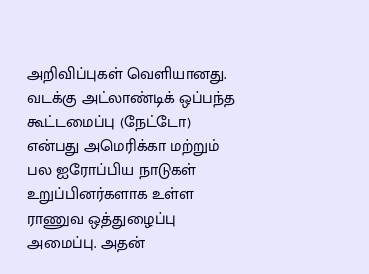அறிவிப்புகள் வெளியானது.
வடக்கு அட்லாண்டிக் ஒப்பந்த கூட்டமைப்பு (நேட்டோ) என்பது அமெரிக்கா மற்றும் பல ஐரோப்பிய நாடுகள் உறுப்பினர்களாக உள்ள ராணுவ ஒத்துழைப்பு அமைப்பு. அதன்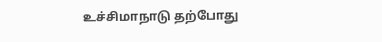உச்சிமாநாடு தற்போது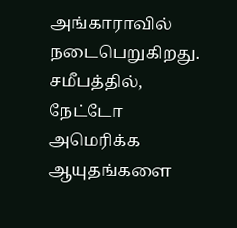அங்காராவில் நடைபெறுகிறது.
சமீபத்தில், நேட்டோ அமெரிக்க ஆயுதங்களை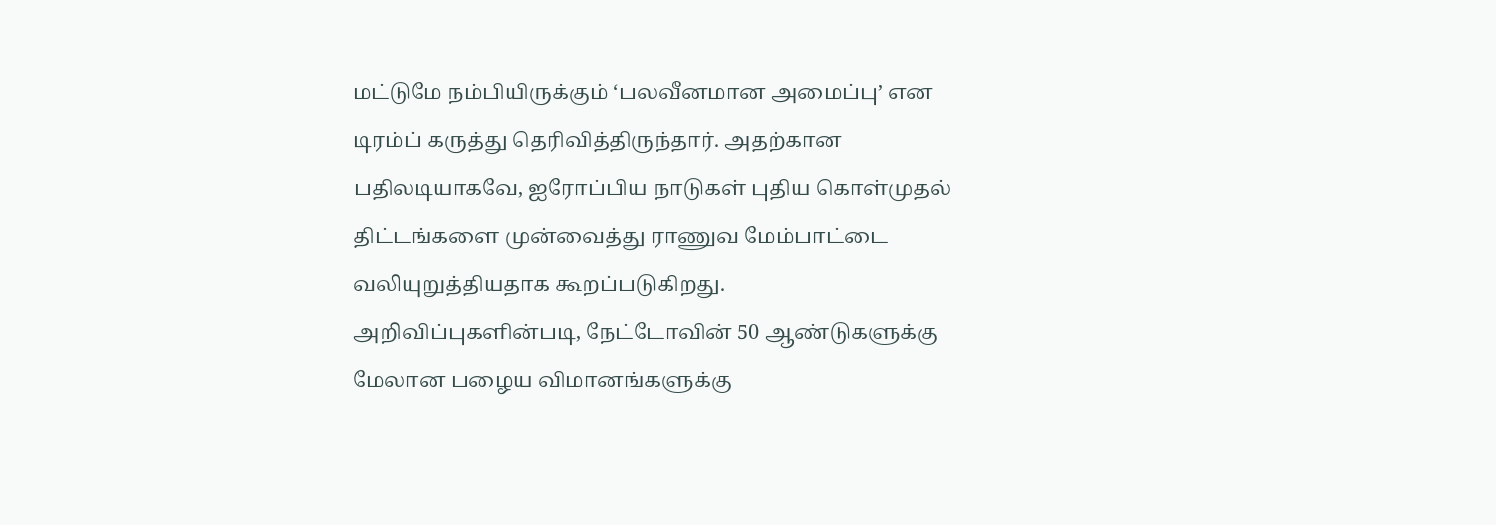மட்டுமே நம்பியிருக்கும் ‘பலவீனமான அமைப்பு’ என டிரம்ப் கருத்து தெரிவித்திருந்தார். அதற்கான பதிலடியாகவே, ஐரோப்பிய நாடுகள் புதிய கொள்முதல் திட்டங்களை முன்வைத்து ராணுவ மேம்பாட்டை வலியுறுத்தியதாக கூறப்படுகிறது.
அறிவிப்புகளின்படி, நேட்டோவின் 50 ஆண்டுகளுக்கு மேலான பழைய விமானங்களுக்கு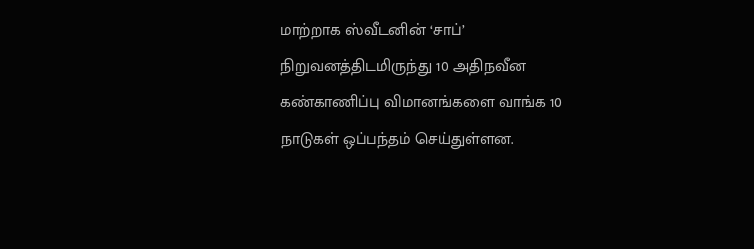மாற்றாக ஸ்வீடனின் ‘சாப்’ நிறுவனத்திடமிருந்து 10 அதிநவீன கண்காணிப்பு விமானங்களை வாங்க 10 நாடுகள் ஒப்பந்தம் செய்துள்ளன.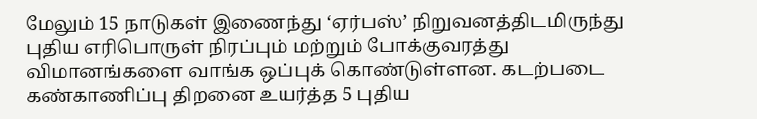மேலும் 15 நாடுகள் இணைந்து ‘ஏர்பஸ்’ நிறுவனத்திடமிருந்து புதிய எரிபொருள் நிரப்பும் மற்றும் போக்குவரத்து விமானங்களை வாங்க ஒப்புக் கொண்டுள்ளன. கடற்படை கண்காணிப்பு திறனை உயர்த்த 5 புதிய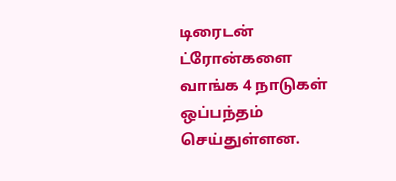டிரைடன் ட்ரோன்களை வாங்க 4 நாடுகள் ஒப்பந்தம் செய்துள்ளன.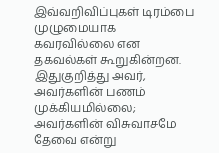இவ்வறிவிப்புகள் டிரம்பை முழுமையாக கவரவில்லை என தகவல்கள் கூறுகின்றன. இதுகுறித்து அவர், அவர்களின் பணம் முக்கியமில்லை; அவர்களின் விசுவாசமே தேவை என்று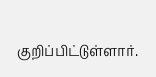குறிப்பிட்டுள்ளார்.